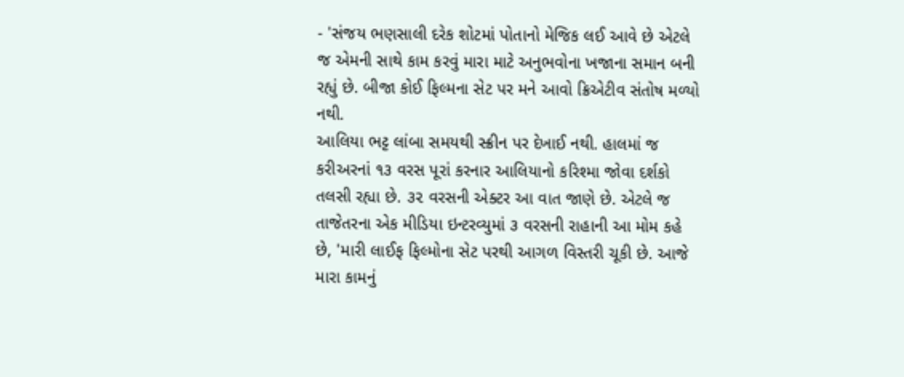- 'સંજય ભણસાલી દરેક શોટમાં પોતાનો મેજિક લઈ આવે છે એટલે જ એમની સાથે કામ કરવું મારા માટે અનુભવોના ખજાના સમાન બની રહ્યું છે. બીજા કોઈ ફિલ્મના સેટ પર મને આવો ક્રિએટીવ સંતોષ મળ્યો નથી.
આલિયા ભટ્ટ લાંબા સમયથી સ્ક્રીન પર દેખાઈ નથી. હાલમાં જ કરીઅરનાં ૧૩ વરસ પૂરાં કરનાર આલિયાનો કરિશ્મા જોવા દર્શકો તલસી રહ્યા છે. ૩૨ વરસની એક્ટર આ વાત જાણે છે. એટલે જ તાજેતરના એક મીડિયા ઇન્ટરવ્યુમાં ૩ વરસની રાહાની આ મોમ કહે છે, 'મારી લાઈફ ફિલ્મોના સેટ પરથી આગળ વિસ્તરી ચૂકી છે. આજે મારા કામનું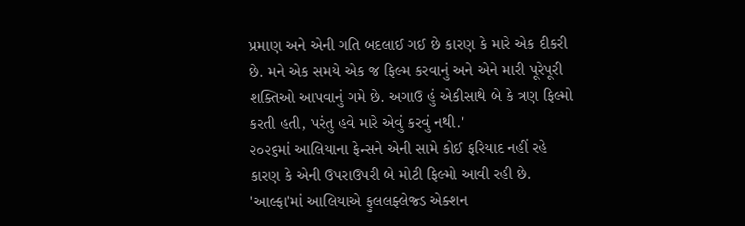પ્રમાણ અને એની ગતિ બદલાઈ ગઈ છે કારણ કે મારે એક દીકરી છે. મને એક સમયે એક જ ફિલ્મ કરવાનું અને એને મારી પૂરેપૂરી શક્તિઓ આપવાનું ગમે છે. અગાઉ હું એકીસાથે બે કે ત્રણ ફિલ્મો કરતી હતી, પરંતુ હવે મારે એવું કરવું નથી.'
૨૦૨૬માં આલિયાના ફેન્સને એની સામે કોઈ ફરિયાદ નહીં રહે કારણ કે એની ઉપરાઉપરી બે મોટી ફિલ્મો આવી રહી છે. 'આલ્ફા'માં આલિયાએ ફુલલફ્લેજ્ડ એક્શન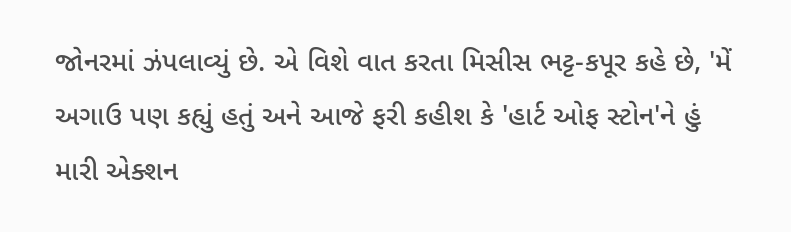જોનરમાં ઝંપલાવ્યું છે. એ વિશે વાત કરતા મિસીસ ભટ્ટ-કપૂર કહે છે, 'મેં અગાઉ પણ કહ્યું હતું અને આજે ફરી કહીશ કે 'હાર્ટ ઓફ સ્ટોન'ને હું મારી એક્શન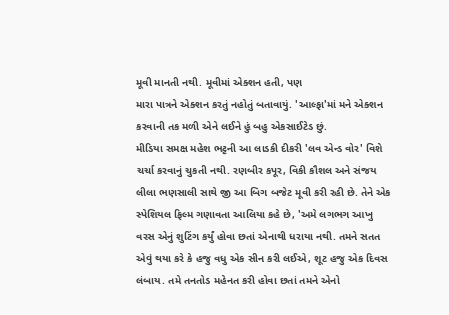મૂવી માનતી નથી. મૂવીમાં એક્શન હતી, પણ
મારા પાત્રને એક્શન કરતું નહોતું બતાવાયું. 'આલ્ફા'માં મને એક્શન કરવાની તક મળી એને લઈને હું બહુ એકસાઈટેડ છું.
મીડિયા સમક્ષ મહેશ ભટ્ટની આ લાડકી દીકરી 'લવ એન્ડ વોર' વિશે ચર્ચા કરવાનું ચુકતી નથી. રણબીર કપૂર, વિકી કૌશલ અને સંજય લીલા ભણસાલી સાથે જી આ બિગ બજેટ મૂવી કરી રહી છે. તેને એક સ્પેશિયલ ફિલ્મ ગણાવતા આલિયા કહે છે, 'અમે લગભગ આખુ વરસ એનું શુટિંગ કર્યું હોવા છતાં એનાથી ધરાયા નથી. તમને સતત એવું થયા કરે કે હજુ વધુ એક સીન કરી લઈએ, શૂટ હજુ એક દિવસ લંબાય. તમે તનતોડ મહેનત કરી હોવા છતાં તમને એનો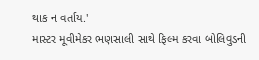થાક ન વર્તાય.'
માસ્ટર મૂવીમેકર ભણસાલી સાથે ફિલ્મ કરવા બોલિવુડની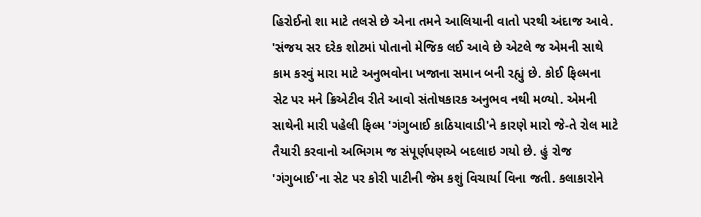હિરોઈનો શા માટે તલસે છે એના તમને આલિયાની વાતો પરથી અંદાજ આવે. 'સંજય સર દરેક શોટમાં પોતાનો મેજિક લઈ આવે છે એટલે જ એમની સાથે કામ કરવું મારા માટે અનુભવોના ખજાના સમાન બની રહ્યું છે. કોઈ ફિલ્મના સેટ પર મને ક્રિએટીવ રીતે આવો સંતોષકારક અનુભવ નથી મળ્યો. એમની સાથેની મારી પહેલી ફિલ્મ 'ગંગુબાઈ કાઠિયાવાડી'ને કારણે મારો જે-તે રોલ માટે તૈયારી કરવાનો અભિગમ જ સંપૂર્ણપણએ બદલાઇ ગયો છે. હું રોજ 'ગંગુબાઈ'ના સેટ પર કોરી પાટીની જેમ કશું વિચાર્યા વિના જતી. કલાકારોને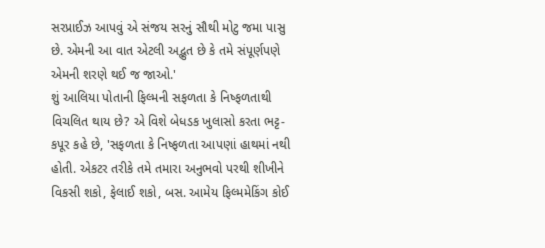સરપ્રાઈઝ આપવું એ સંજય સરનું સૌથી મોટુ જમા પાસુ છે. એમની આ વાત એટલી અદ્ભુત છે કે તમે સંપૂર્ણપણે એમની શરણે થઈ જ જાઓ.'
શું આલિયા પોતાની ફિલ્મની સફળતા કે નિષ્ફળતાથી વિચલિત થાય છે? એ વિશે બેધડક ખુલાસો કરતા ભટ્ટ-કપૂર કહે છે, 'સફળતા કે નિષ્ફળતા આપણાં હાથમાં નથી હોતી. એકટર તરીકે તમે તમારા અનુભવો પરથી શીખીને વિકસી શકો, ફેલાઈ શકો, બસ. આમેય ફિલ્મમેકિંગ કોઈ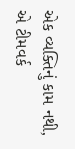એક વ્યક્તિનું કામ નથી, એ ટીમવર્ક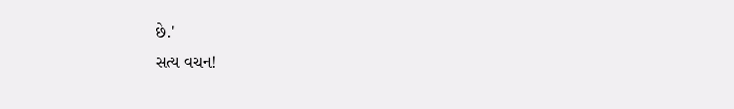છે.'
સત્ય વચન!